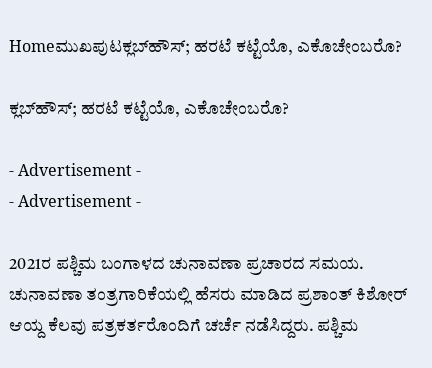Homeಮುಖಪುಟಕ್ಲಬ್‌ಹೌಸ್; ಹರಟೆ ಕಟ್ಟೆಯೊ, ಎಕೊಚೇಂಬರೊ?

ಕ್ಲಬ್‌ಹೌಸ್; ಹರಟೆ ಕಟ್ಟೆಯೊ, ಎಕೊಚೇಂಬರೊ?

- Advertisement -
- Advertisement -

2021ರ ಪಶ್ಚಿಮ ಬಂಗಾಳದ ಚುನಾವಣಾ ಪ್ರಚಾರದ ಸಮಯ. ಚುನಾವಣಾ ತಂತ್ರಗಾರಿಕೆಯಲ್ಲಿ ಹೆಸರು ಮಾಡಿದ ಪ್ರಶಾಂತ್ ಕಿಶೋರ್ ಆಯ್ದ ಕೆಲವು ಪತ್ರಕರ್ತರೊಂದಿಗೆ ಚರ್ಚೆ ನಡೆಸಿದ್ದರು. ಪಶ್ಚಿಮ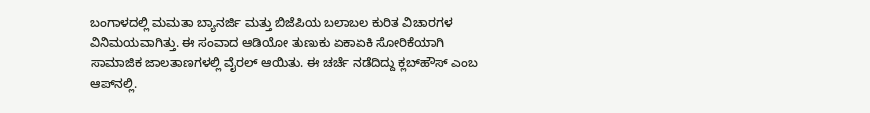ಬಂಗಾಳದಲ್ಲಿ ಮಮತಾ ಬ್ಯಾನರ್ಜಿ ಮತ್ತು ಬಿಜೆಪಿಯ ಬಲಾಬಲ ಕುರಿತ ವಿಚಾರಗಳ ವಿನಿಮಯವಾಗಿತ್ತು. ಈ ಸಂವಾದ ಆಡಿಯೋ ತುಣುಕು ಏಕಾಏಕಿ ಸೋರಿಕೆಯಾಗಿ ಸಾಮಾಜಿಕ ಜಾಲತಾಣಗಳಲ್ಲಿ ವೈರಲ್ ಆಯಿತು. ಈ ಚರ್ಚೆ ನಡೆದಿದ್ದು ಕ್ಲಬ್‌ಹೌಸ್ ಎಂಬ ಆಪ್‌ನಲ್ಲಿ.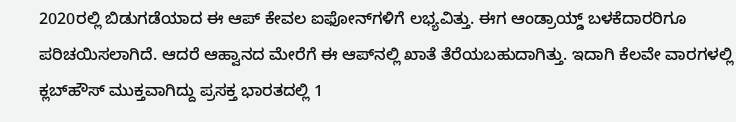2020ರಲ್ಲಿ ಬಿಡುಗಡೆಯಾದ ಈ ಆಪ್ ಕೇವಲ ಐಫೋನ್‌ಗಳಿಗೆ ಲಭ್ಯವಿತ್ತು. ಈಗ ಆಂಡ್ರಾಯ್ಡ್ ಬಳಕೆದಾರರಿಗೂ ಪರಿಚಯಿಸಲಾಗಿದೆ. ಆದರೆ ಆಹ್ವಾನದ ಮೇರೆಗೆ ಈ ಆಪ್‌ನಲ್ಲಿ ಖಾತೆ ತೆರೆಯಬಹುದಾಗಿತ್ತು. ಇದಾಗಿ ಕೆಲವೇ ವಾರಗಳಲ್ಲಿ ಕ್ಲಬ್‌ಹೌಸ್ ಮುಕ್ತವಾಗಿದ್ದು ಪ್ರಸಕ್ತ ಭಾರತದಲ್ಲಿ 1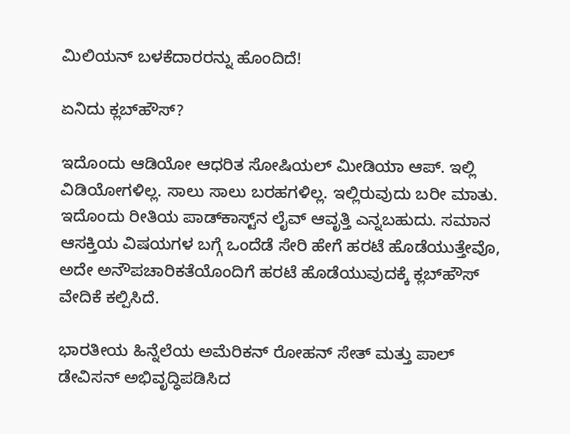ಮಿಲಿಯನ್ ಬಳಕೆದಾರರನ್ನು ಹೊಂದಿದೆ!

ಏನಿದು ಕ್ಲಬ್‌ಹೌಸ್?

ಇದೊಂದು ಆಡಿಯೋ ಆಧರಿತ ಸೋಷಿಯಲ್ ಮೀಡಿಯಾ ಆಪ್. ಇಲ್ಲಿ ವಿಡಿಯೋಗಳಿಲ್ಲ. ಸಾಲು ಸಾಲು ಬರಹಗಳಿಲ್ಲ. ಇಲ್ಲಿರುವುದು ಬರೀ ಮಾತು. ಇದೊಂದು ರೀತಿಯ ಪಾಡ್‌ಕಾಸ್ಟ್‌ನ ಲೈವ್ ಆವೃತ್ತಿ ಎನ್ನಬಹುದು. ಸಮಾನ ಆಸಕ್ತಿಯ ವಿಷಯಗಳ ಬಗ್ಗೆ ಒಂದೆಡೆ ಸೇರಿ ಹೇಗೆ ಹರಟೆ ಹೊಡೆಯುತ್ತೇವೊ, ಅದೇ ಅನೌಪಚಾರಿಕತೆಯೊಂದಿಗೆ ಹರಟೆ ಹೊಡೆಯುವುದಕ್ಕೆ ಕ್ಲಬ್‌ಹೌಸ್ ವೇದಿಕೆ ಕಲ್ಪಿಸಿದೆ.

ಭಾರತೀಯ ಹಿನ್ನೆಲೆಯ ಅಮೆರಿಕನ್ ರೋಹನ್ ಸೇತ್ ಮತ್ತು ಪಾಲ್ ಡೇವಿಸನ್ ಅಭಿವೃದ್ಧಿಪಡಿಸಿದ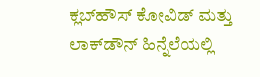ಕ್ಲಬ್‌ಹೌಸ್ ಕೋವಿಡ್ ಮತ್ತು ಲಾಕ್‌ಡೌನ್ ಹಿನ್ನೆಲೆಯಲ್ಲಿ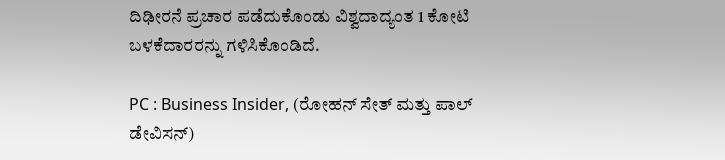ದಿಢೀರನೆ ಪ್ರಚಾರ ಪಡೆದುಕೊಂಡು ವಿಶ್ವದಾದ್ಯಂತ 1 ಕೋಟಿ ಬಳಕೆದಾರರನ್ನು ಗಳಿಸಿಕೊಂಡಿದೆ.

PC : Business Insider, (ರೋಹನ್ ಸೇತ್ ಮತ್ತು ಪಾಲ್ ಡೇವಿಸನ್)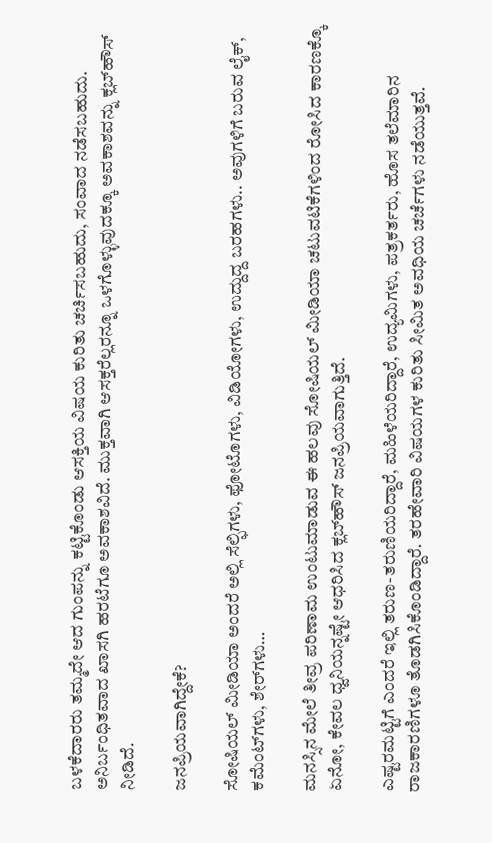ಬಳಕೆದಾರರು ತಮ್ಮದೇ ಆದ ಗುಂಪನ್ನು ಕಟ್ಟಿಕೊಂಡು ಆಸಕ್ತಿಯ ವಿಷಯ ಕುರಿತು ಚರ್ಚಿಸಬಹುದು, ಸಂವಾದ ನಡೆಸಬಹುದು. ಅನಿರ್ಬಂಧಿತವಾದ ಖಾಸಗಿ ಹರಟೆಗೂ ಅವಕಾಶವಿದೆ. ಮುಕ್ತವಾಗಿ ಆಸಕ್ತರೆಲ್ಲರನ್ನೂ ಒಳಗೊಳ್ಳುವುದಕ್ಕೂ ಅವಕಾಶವನ್ನು ಕ್ಲಬ್‌ಹೌಸ್ ನೀಡಿದೆ.

ಜನಪ್ರಿಯವಾಗಿದ್ದೇಕೆ?

ಸೋಷಿಯಲ್ ಮೀಡಿಯಾ ಅಂದರೆ ಅಲ್ಲಿ ಸೆಲ್ಫಿಗಳು, ಫೋಟೊಗಳು, ವಿಡಿಯೋಗಳು, ಉದ್ದುದ್ದ ಬರಹಗಳು.. ಅವುಗಳಿಗೆ ಬರುವ ಲೈಕ್, ಕಮೆಂಟ್‌ಗಳು, ಶೇರ್‌ಗಳು…

ಮನಸ್ಸಿನ ಮೇಲೆ ತೀವ್ರ ಪರಿಣಾಮ ಉಂಟುಮಾಡುವ ಈ ಹಲವು ಸೋಷಿಯಲ್ ಮೀಡಿಯಾ ಚಟುವಟಿಕೆಗಳಿಂದ ರೋಸಿದ ಕಾರಣಕ್ಕೊ ಏನೋ, ಕೇವಲ ಧ್ವನಿಯನ್ನಷ್ಟೇ ಆಧರಿಸಿದ ಕ್ಲಬ್‌ಹೌಸ್ ಜನಪ್ರಿಯವಾಗುತ್ತಿದೆ.

ಎಷ್ಟರಮಟ್ಟಿಗೆ ಎಂದರೆ ಇಲ್ಲಿ ತರುಣ-ತರುಣಿಯರಿದ್ದಾರೆ, ಮಹಿಳೆಯರಿದ್ದಾರೆ, ಉದ್ಯಮಿಗಳು, ಪತ್ರಕರ್ತರು, ಹೊಸ ತಲೆಮಾರಿನ ರಾಜಕಾರಣಿಗಳೂ ತೊಡಗಿಸಿಕೊಂಡಿದ್ದಾರೆ. ತರಹೇವಾರಿ ವಿಷಯಗಳ ಕುರಿತು ಸೀಮಿತ ಅವಧಿಯ ಚರ್ಚೆಗಳು ನಡೆಯುತ್ತವೆ.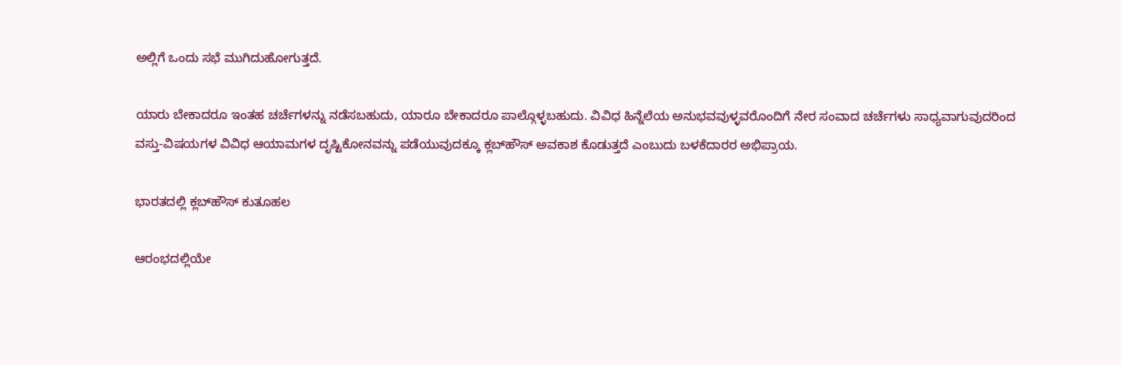ಅಲ್ಲಿಗೆ ಒಂದು ಸಭೆ ಮುಗಿದುಹೋಗುತ್ತದೆ.

ಯಾರು ಬೇಕಾದರೂ ಇಂತಹ ಚರ್ಚೆಗಳನ್ನು ನಡೆಸಬಹುದು, ಯಾರೂ ಬೇಕಾದರೂ ಪಾಲ್ಗೊಳ್ಳಬಹುದು. ವಿವಿಧ ಹಿನ್ನೆಲೆಯ ಅನುಭವವುಳ್ಳವರೊಂದಿಗೆ ನೇರ ಸಂವಾದ ಚರ್ಚೆಗಳು ಸಾಧ್ಯವಾಗುವುದರಿಂದ
ವಸ್ತು-ವಿಷಯಗಳ ವಿವಿಧ ಆಯಾಮಗಳ ದೃಷ್ಟಿಕೋನವನ್ನು ಪಡೆಯುವುದಕ್ಕೂ ಕ್ಲಬ್‌ಹೌಸ್ ಅವಕಾಶ ಕೊಡುತ್ತದೆ ಎಂಬುದು ಬಳಕೆದಾರರ ಅಭಿಪ್ರಾಯ.

ಭಾರತದಲ್ಲಿ ಕ್ಲಬ್‌ಹೌಸ್ ಕುತೂಹಲ

ಆರಂಭದಲ್ಲಿಯೇ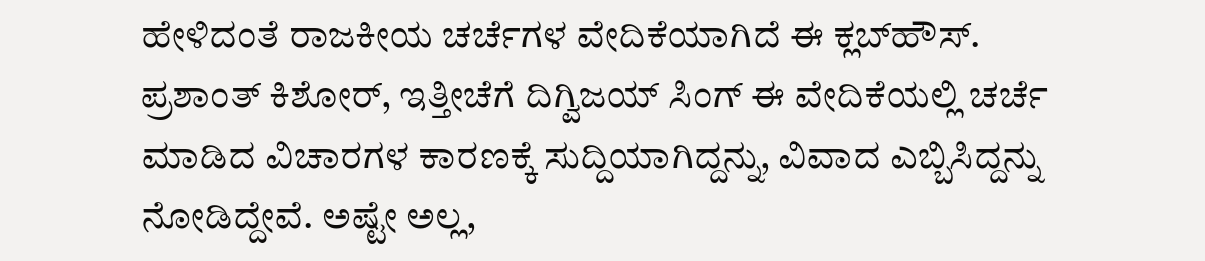ಹೇಳಿದಂತೆ ರಾಜಕೀಯ ಚರ್ಚೆಗಳ ವೇದಿಕೆಯಾಗಿದೆ ಈ ಕ್ಲಬ್‌ಹೌಸ್. ಪ್ರಶಾಂತ್ ಕಿಶೋರ್, ಇತ್ತೀಚೆಗೆ ದಿಗ್ವಿಜಯ್ ಸಿಂಗ್ ಈ ವೇದಿಕೆಯಲ್ಲಿ ಚರ್ಚೆ ಮಾಡಿದ ವಿಚಾರಗಳ ಕಾರಣಕ್ಕೆ ಸುದ್ದಿಯಾಗಿದ್ದನ್ನು, ವಿವಾದ ಎಬ್ಬಿಸಿದ್ದನ್ನು ನೋಡಿದ್ದೇವೆ. ಅಷ್ಟೇ ಅಲ್ಲ,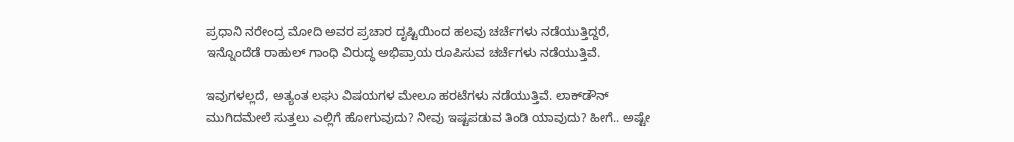ಪ್ರಧಾನಿ ನರೇಂದ್ರ ಮೋದಿ ಅವರ ಪ್ರಚಾರ ದೃಷ್ಟಿಯಿಂದ ಹಲವು ಚರ್ಚೆಗಳು ನಡೆಯುತ್ತಿದ್ದರೆ, ಇನ್ನೊಂದೆಡೆ ರಾಹುಲ್ ಗಾಂಧಿ ವಿರುದ್ಧ ಅಭಿಪ್ರಾಯ ರೂಪಿಸುವ ಚರ್ಚೆಗಳು ನಡೆಯುತ್ತಿವೆ.

ಇವುಗಳಲ್ಲದೆ, ಅತ್ಯಂತ ಲಘು ವಿಷಯಗಳ ಮೇಲೂ ಹರಟೆಗಳು ನಡೆಯುತ್ತಿವೆ. ಲಾಕ್‌ಡೌನ್ ಮುಗಿದಮೇಲೆ ಸುತ್ತಲು ಎಲ್ಲಿಗೆ ಹೋಗುವುದು? ನೀವು ಇಷ್ಟಪಡುವ ತಿಂಡಿ ಯಾವುದು? ಹೀಗೆ.. ಅಷ್ಟೇ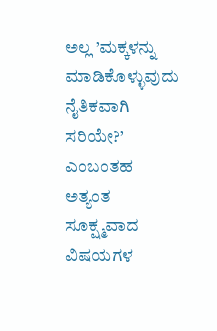ಅಲ್ಲ ’ಮಕ್ಕಳನ್ನು ಮಾಡಿಕೊಳ್ಳುವುದು ನೈತಿಕವಾಗಿ ಸರಿಯೇ?’ ಎಂಬಂತಹ ಅತ್ಯಂತ ಸೂಕ್ಷ್ಮವಾದ ವಿಷಯಗಳ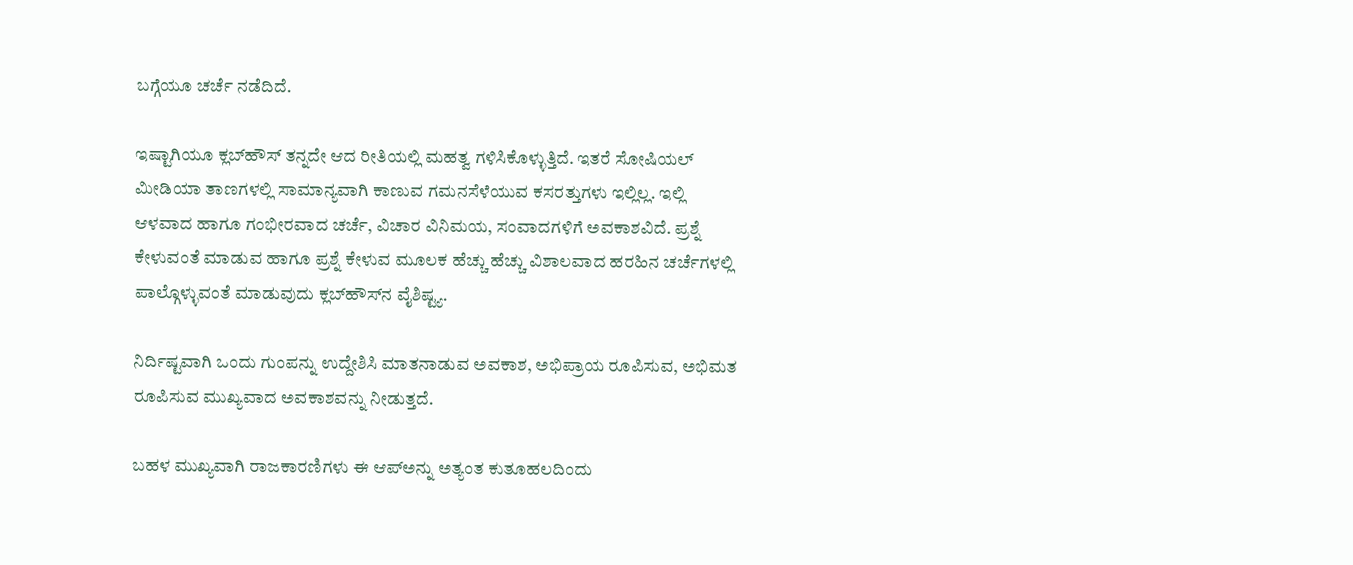ಬಗ್ಗೆಯೂ ಚರ್ಚೆ ನಡೆದಿದೆ.

ಇಷ್ಟಾಗಿಯೂ ಕ್ಲಬ್‌ಹೌಸ್ ತನ್ನದೇ ಆದ ರೀತಿಯಲ್ಲಿ ಮಹತ್ವ ಗಳಿಸಿಕೊಳ್ಳುತ್ತಿದೆ. ಇತರೆ ಸೋಷಿಯಲ್ ಮೀಡಿಯಾ ತಾಣಗಳಲ್ಲಿ ಸಾಮಾನ್ಯವಾಗಿ ಕಾಣುವ ಗಮನಸೆಳೆಯುವ ಕಸರತ್ತುಗಳು ಇಲ್ಲಿಲ್ಲ. ಇಲ್ಲಿ ಆಳವಾದ ಹಾಗೂ ಗಂಭೀರವಾದ ಚರ್ಚೆ, ವಿಚಾರ ವಿನಿಮಯ, ಸಂವಾದಗಳಿಗೆ ಅವಕಾಶವಿದೆ. ಪ್ರಶ್ನೆ ಕೇಳುವಂತೆ ಮಾಡುವ ಹಾಗೂ ಪ್ರಶ್ನೆ ಕೇಳುವ ಮೂಲಕ ಹೆಚ್ಚು ಹೆಚ್ಚು ವಿಶಾಲವಾದ ಹರಹಿನ ಚರ್ಚೆಗಳಲ್ಲಿ ಪಾಲ್ಗೊಳ್ಳುವಂತೆ ಮಾಡುವುದು ಕ್ಲಬ್‌ಹೌಸ್‌ನ ವೈಶಿಷ್ಟ್ಯ.

ನಿರ್ದಿಷ್ಟವಾಗಿ ಒಂದು ಗುಂಪನ್ನು ಉದ್ದೇಶಿಸಿ ಮಾತನಾಡುವ ಅವಕಾಶ, ಅಭಿಪ್ರಾಯ ರೂಪಿಸುವ, ಅಭಿಮತ ರೂಪಿಸುವ ಮುಖ್ಯವಾದ ಅವಕಾಶವನ್ನು ನೀಡುತ್ತದೆ.

ಬಹಳ ಮುಖ್ಯವಾಗಿ ರಾಜಕಾರಣಿಗಳು ಈ ಆಪ್‌ಅನ್ನು ಅತ್ಯಂತ ಕುತೂಹಲದಿಂದು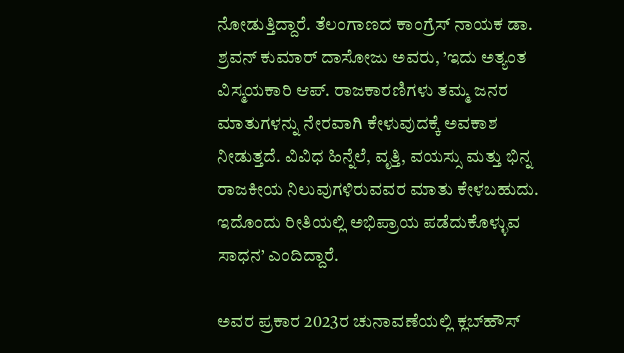ನೋಡುತ್ತಿದ್ದಾರೆ. ತೆಲಂಗಾಣದ ಕಾಂಗ್ರೆಸ್ ನಾಯಕ ಡಾ. ಶ್ರವನ್ ಕುಮಾರ್ ದಾಸೋಜು ಅವರು, ’ಇದು ಅತ್ಯಂತ ವಿಸ್ಮಯಕಾರಿ ಆಪ್. ರಾಜಕಾರಣಿಗಳು ತಮ್ಮ ಜನರ ಮಾತುಗಳನ್ನು ನೇರವಾಗಿ ಕೇಳುವುದಕ್ಕೆ ಅವಕಾಶ ನೀಡುತ್ತದೆ. ವಿವಿಧ ಹಿನ್ನೆಲೆ, ವೃತ್ತಿ, ವಯಸ್ಸು ಮತ್ತು ಭಿನ್ನ ರಾಜಕೀಯ ನಿಲುವುಗಳಿರುವವರ ಮಾತು ಕೇಳಬಹುದು. ಇದೊಂದು ರೀತಿಯಲ್ಲಿ ಅಭಿಪ್ರಾಯ ಪಡೆದುಕೊಳ್ಳುವ ಸಾಧನ’ ಎಂದಿದ್ದಾರೆ.

ಅವರ ಪ್ರಕಾರ 2023ರ ಚುನಾವಣೆಯಲ್ಲಿ ಕ್ಲಬ್‌ಹೌಸ್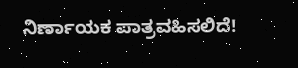ನಿರ್ಣಾಯಕ ಪಾತ್ರವಹಿಸಲಿದೆ!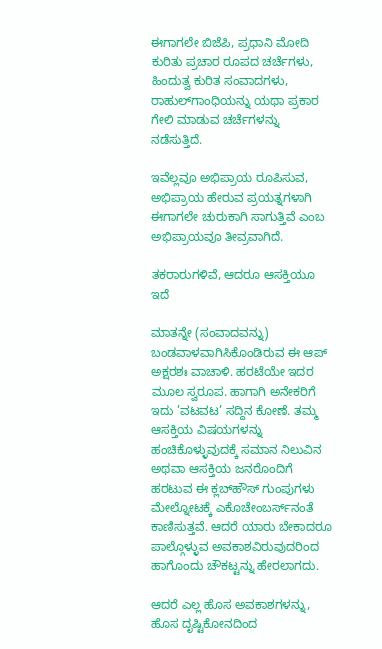ಈಗಾಗಲೇ ಬಿಜೆಪಿ, ಪ್ರಧಾನಿ ಮೋದಿ ಕುರಿತು ಪ್ರಚಾರ ರೂಪದ ಚರ್ಚೆಗಳು, ಹಿಂದುತ್ವ ಕುರಿತ ಸಂವಾದಗಳು, ರಾಹುಲ್‌ಗಾಂಧಿಯನ್ನು ಯಥಾ ಪ್ರಕಾರ ಗೇಲಿ ಮಾಡುವ ಚರ್ಚೆಗಳನ್ನು ನಡೆಸುತ್ತಿದೆ.

ಇವೆಲ್ಲವೂ ಅಭಿಪ್ರಾಯ ರೂಪಿಸುವ, ಅಭಿಪ್ರಾಯ ಹೇರುವ ಪ್ರಯತ್ನಗಳಾಗಿ ಈಗಾಗಲೇ ಚುರುಕಾಗಿ ಸಾಗುತ್ತಿವೆ ಎಂಬ ಅಭಿಪ್ರಾಯವೂ ತೀವ್ರವಾಗಿದೆ.

ತಕರಾರುಗಳಿವೆ, ಆದರೂ ಆಸಕ್ತಿಯೂ ಇದೆ

ಮಾತನ್ನೇ (ಸಂವಾದವನ್ನು) ಬಂಡವಾಳವಾಗಿಸಿಕೊಂಡಿರುವ ಈ ಆಪ್ ಅಕ್ಷರಶಃ ವಾಚಾಳಿ. ಹರಟೆಯೇ ಇದರ ಮೂಲ ಸ್ವರೂಪ. ಹಾಗಾಗಿ ಅನೇಕರಿಗೆ ಇದು ’ವಟವಟ’ ಸದ್ದಿನ ಕೋಣೆ. ತಮ್ಮ ಆಸಕ್ತಿಯ ವಿಷಯಗಳನ್ನು ಹಂಚಿಕೊಳ್ಳುವುದಕ್ಕೆ ಸಮಾನ ನಿಲುವಿನ ಅಥವಾ ಆಸಕ್ತಿಯ ಜನರೊಂದಿಗೆ ಹರಟುವ ಈ ಕ್ಲಬ್‌ಹೌಸ್ ಗುಂಪುಗಳು ಮೇಲ್ನೋಟಕ್ಕೆ ಎಕೊಚೇಂಬರ್ಸ್‌ನಂತೆ ಕಾಣಿಸುತ್ತವೆ. ಆದರೆ ಯಾರು ಬೇಕಾದರೂ ಪಾಲ್ಗೊಳ್ಳುವ ಅವಕಾಶವಿರುವುದರಿಂದ ಹಾಗೊಂದು ಚೌಕಟ್ಟನ್ನು ಹೇರಲಾಗದು.

ಆದರೆ ಎಲ್ಲ ಹೊಸ ಅವಕಾಶಗಳನ್ನು, ಹೊಸ ದೃಷ್ಟಿಕೋನದಿಂದ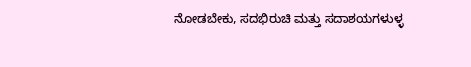ನೋಡಬೇಕು, ಸದಭಿರುಚಿ ಮತ್ತು ಸದಾಶಯಗಳುಳ್ಳ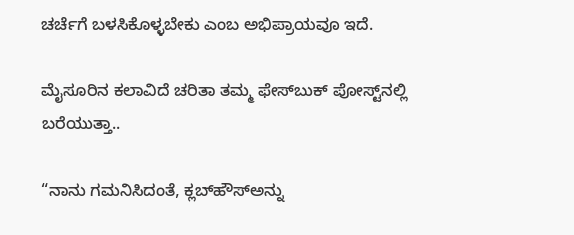ಚರ್ಚೆಗೆ ಬಳಸಿಕೊಳ್ಳಬೇಕು ಎಂಬ ಅಭಿಪ್ರಾಯವೂ ಇದೆ.

ಮೈಸೂರಿನ ಕಲಾವಿದೆ ಚರಿತಾ ತಮ್ಮ ಫೇಸ್‌ಬುಕ್ ಪೋಸ್ಟ್‌ನಲ್ಲಿ ಬರೆಯುತ್ತಾ..

“ನಾನು ಗಮನಿಸಿದಂತೆ, ಕ್ಲಬ್‌ಹೌಸ್‌ಅನ್ನು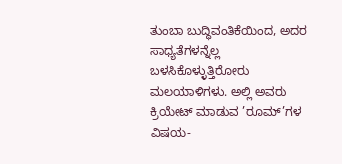ತುಂಬಾ ಬುದ್ಧಿವಂತಿಕೆಯಿಂದ, ಅದರ ಸಾಧ್ಯತೆಗಳನ್ನೆಲ್ಲ ಬಳಸಿಕೊಳ್ಳುತ್ತಿರೋರು ಮಲಯಾಳಿಗಳು. ಅಲ್ಲಿ ಅವರು ಕ್ರಿಯೇಟ್ ಮಾಡುವ ’ರೂಮ್‌’ಗಳ ವಿಷಯ-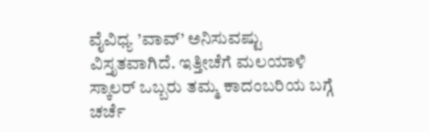ವೈವಿಧ್ಯ ’ವಾವ್’ ಅನಿಸುವಷ್ಟು ವಿಸ್ತೃತವಾಗಿದೆ. ಇತ್ತೀಚೆಗೆ ಮಲಯಾಳಿ ಸ್ಕಾಲರ್ ಒಬ್ಬರು ತಮ್ಮ ಕಾದಂಬರಿಯ ಬಗ್ಗೆ ಚರ್ಚೆ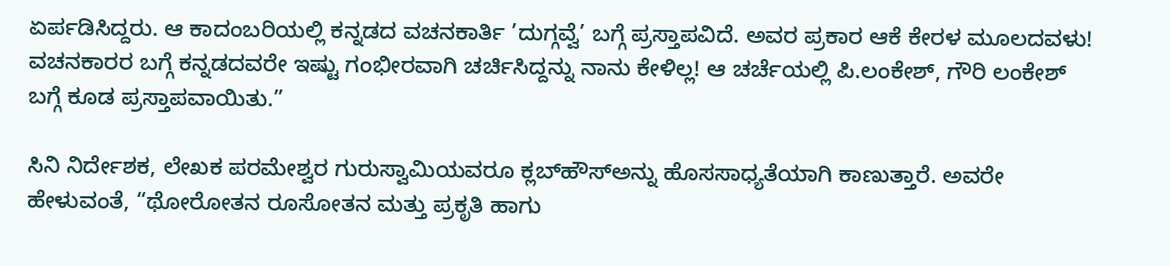ಏರ್ಪಡಿಸಿದ್ದರು. ಆ ಕಾದಂಬರಿಯಲ್ಲಿ ಕನ್ನಡದ ವಚನಕಾರ್ತಿ ’ದುಗ್ಗವ್ವೆ’ ಬಗ್ಗೆ ಪ್ರಸ್ತಾಪವಿದೆ. ಅವರ ಪ್ರಕಾರ ಆಕೆ ಕೇರಳ ಮೂಲದವಳು! ವಚನಕಾರರ ಬಗ್ಗೆ ಕನ್ನಡದವರೇ ಇಷ್ಟು ಗಂಭೀರವಾಗಿ ಚರ್ಚಿಸಿದ್ದನ್ನು ನಾನು ಕೇಳಿಲ್ಲ! ಆ ಚರ್ಚೆಯಲ್ಲಿ ಪಿ.ಲಂಕೇಶ್, ಗೌರಿ ಲಂಕೇಶ್ ಬಗ್ಗೆ ಕೂಡ ಪ್ರಸ್ತಾಪವಾಯಿತು.”

ಸಿನಿ ನಿರ್ದೇಶಕ, ಲೇಖಕ ಪರಮೇಶ್ವರ ಗುರುಸ್ವಾಮಿಯವರೂ ಕ್ಲಬ್‌ಹೌಸ್‌ಅನ್ನು ಹೊಸಸಾಧ್ಯತೆಯಾಗಿ ಕಾಣುತ್ತಾರೆ. ಅವರೇ ಹೇಳುವಂತೆ, “ಥೋರೋತನ ರೂಸೋತನ ಮತ್ತು ಪ್ರಕೃತಿ ಹಾಗು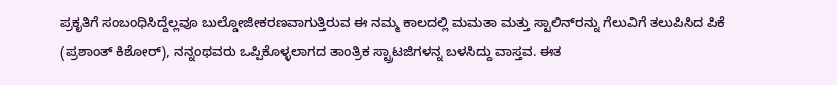ಪ್ರಕೃತಿಗೆ ಸಂಬಂಧಿಸಿದ್ದೆಲ್ಲವೂ ಬುಲ್ಡೋಜೀಕರಣವಾಗುತ್ತಿರುವ ಈ ನಮ್ಮ ಕಾಲದಲ್ಲಿ ಮಮತಾ ಮತ್ತು ಸ್ಟಾಲಿನ್‌ರನ್ನು ಗೆಲುವಿಗೆ ತಲುಪಿಸಿದ ಪಿಕೆ (ಪ್ರಶಾಂತ್ ಕಿಶೋರ್), ನನ್ನಂಥವರು ಒಪ್ಪಿಕೊಳ್ಳಲಾಗದ ತಾಂತ್ರಿಕ ಸ್ಟ್ರಾಟಜಿಗಳನ್ನ ಬಳಸಿದ್ದು ವಾಸ್ತವ. ಈತ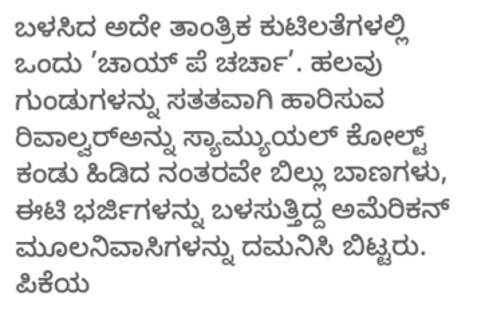ಬಳಸಿದ ಅದೇ ತಾಂತ್ರಿಕ ಕುಟಿಲತೆಗಳಲ್ಲಿ ಒಂದು ’ಚಾಯ್ ಪೆ ಚರ್ಚಾ’. ಹಲವು ಗುಂಡುಗಳನ್ನು ಸತತವಾಗಿ ಹಾರಿಸುವ ರಿವಾಲ್ವರ್‌ಅನ್ನು ಸ್ಯಾಮ್ಯುಯಲ್ ಕೋಲ್ಟ್ ಕಂಡು ಹಿಡಿದ ನಂತರವೇ ಬಿಲ್ಲು ಬಾಣಗಳು, ಈಟಿ ಭರ್ಜಿಗಳನ್ನು ಬಳಸುತ್ತಿದ್ದ ಅಮೆರಿಕನ್ ಮೂಲನಿವಾಸಿಗಳನ್ನು ದಮನಿಸಿ ಬಿಟ್ಟರು. ಪಿಕೆಯ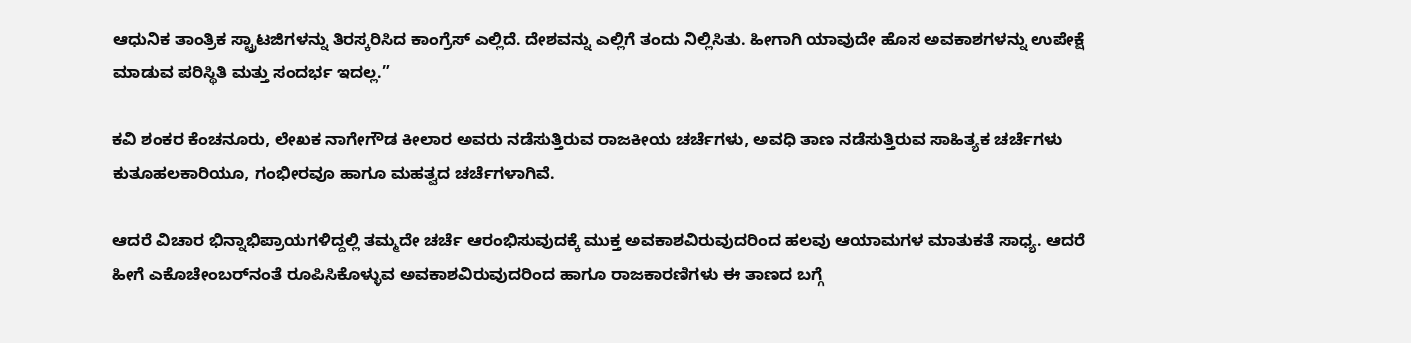ಆಧುನಿಕ ತಾಂತ್ರಿಕ ಸ್ಟ್ರಾಟಜಿಗಳನ್ನು ತಿರಸ್ಕರಿಸಿದ ಕಾಂಗ್ರೆಸ್ ಎಲ್ಲಿದೆ. ದೇಶವನ್ನು ಎಲ್ಲಿಗೆ ತಂದು ನಿಲ್ಲಿಸಿತು. ಹೀಗಾಗಿ ಯಾವುದೇ ಹೊಸ ಅವಕಾಶಗಳನ್ನು ಉಪೇಕ್ಷೆ ಮಾಡುವ ಪರಿಸ್ಥಿತಿ ಮತ್ತು ಸಂದರ್ಭ ಇದಲ್ಲ.”

ಕವಿ ಶಂಕರ ಕೆಂಚನೂರು, ಲೇಖಕ ನಾಗೇಗೌಡ ಕೀಲಾರ ಅವರು ನಡೆಸುತ್ತಿರುವ ರಾಜಕೀಯ ಚರ್ಚೆಗಳು, ಅವಧಿ ತಾಣ ನಡೆಸುತ್ತಿರುವ ಸಾಹಿತ್ಯಕ ಚರ್ಚೆಗಳು ಕುತೂಹಲಕಾರಿಯೂ, ಗಂಭೀರವೂ ಹಾಗೂ ಮಹತ್ವದ ಚರ್ಚೆಗಳಾಗಿವೆ.

ಆದರೆ ವಿಚಾರ ಭಿನ್ನಾಭಿಪ್ರಾಯಗಳಿದ್ದಲ್ಲಿ ತಮ್ಮದೇ ಚರ್ಚೆ ಆರಂಭಿಸುವುದಕ್ಕೆ ಮುಕ್ತ ಅವಕಾಶವಿರುವುದರಿಂದ ಹಲವು ಆಯಾಮಗಳ ಮಾತುಕತೆ ಸಾಧ್ಯ. ಆದರೆ ಹೀಗೆ ಎಕೊಚೇಂಬರ್‌ನಂತೆ ರೂಪಿಸಿಕೊಳ್ಳುವ ಅವಕಾಶವಿರುವುದರಿಂದ ಹಾಗೂ ರಾಜಕಾರಣಿಗಳು ಈ ತಾಣದ ಬಗ್ಗೆ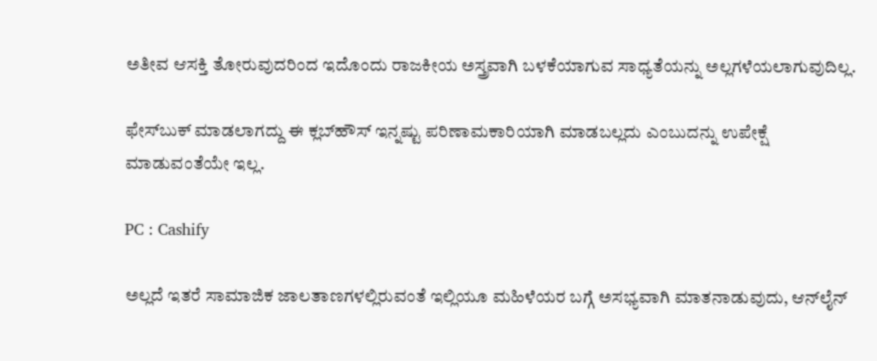ಅತೀವ ಆಸಕ್ತಿ ತೋರುವುದರಿಂದ ಇದೊಂದು ರಾಜಕೀಯ ಅಸ್ತ್ರವಾಗಿ ಬಳಕೆಯಾಗುವ ಸಾಧ್ಯತೆಯನ್ನು ಅಲ್ಲಗಳೆಯಲಾಗುವುದಿಲ್ಲ.

ಫೇಸ್‌ಬುಕ್ ಮಾಡಲಾಗದ್ದು ಈ ಕ್ಲಬ್‌ಹೌಸ್ ಇನ್ನಷ್ಟು ಪರಿಣಾಮಕಾರಿಯಾಗಿ ಮಾಡಬಲ್ಲದು ಎಂಬುದನ್ನು ಉಪೇಕ್ಷೆ ಮಾಡುವಂತೆಯೇ ಇಲ್ಲ.

PC : Cashify

ಅಲ್ಲದೆ ಇತರೆ ಸಾಮಾಜಿಕ ಜಾಲತಾಣಗಳಲ್ಲಿರುವಂತೆ ಇಲ್ಲಿಯೂ ಮಹಿಳೆಯರ ಬಗ್ಗೆ ಅಸಭ್ಯವಾಗಿ ಮಾತನಾಡುವುದು, ಆನ್‌ಲೈನ್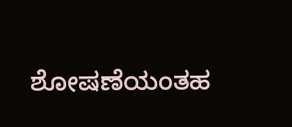ಶೋಷಣೆಯಂತಹ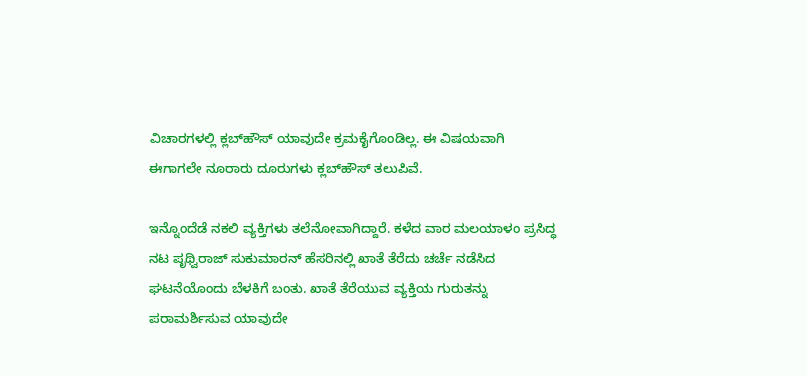ವಿಚಾರಗಳಲ್ಲಿ ಕ್ಲಬ್‌ಹೌಸ್ ಯಾವುದೇ ಕ್ರಮಕೈಗೊಂಡಿಲ್ಲ. ಈ ವಿಷಯವಾಗಿ ಈಗಾಗಲೇ ನೂರಾರು ದೂರುಗಳು ಕ್ಲಬ್‌ಹೌಸ್ ತಲುಪಿವೆ.

ಇನ್ನೊಂದೆಡೆ ನಕಲಿ ವ್ಯಕ್ತಿಗಳು ತಲೆನೋವಾಗಿದ್ದಾರೆ. ಕಳೆದ ವಾರ ಮಲಯಾಳಂ ಪ್ರಸಿದ್ಧ ನಟ ಪೃಥ್ವಿರಾಜ್ ಸುಕುಮಾರನ್ ಹೆಸರಿನಲ್ಲಿ ಖಾತೆ ತೆರೆದು ಚರ್ಚೆ ನಡೆಸಿದ ಘಟನೆಯೊಂದು ಬೆಳಕಿಗೆ ಬಂತು. ಖಾತೆ ತೆರೆಯುವ ವ್ಯಕ್ತಿಯ ಗುರುತನ್ನು ಪರಾಮರ್ಶಿಸುವ ಯಾವುದೇ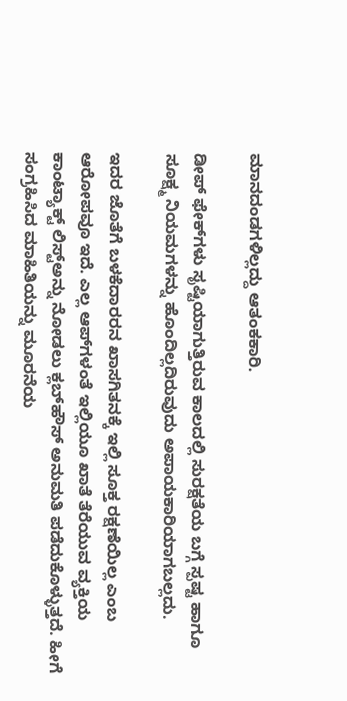ಮಾನದಂಡಗಳಿಲ್ಲದ್ದು ಆತಂಕಕಾರಿ.

ಡೀಪ್ ಫೇಕ್‌ಗಳು ಸೃಷ್ಟಿಯಾಗುತ್ತಿರುವ ಕಾಲದಲ್ಲಿ ಸುರಕ್ಷತೆಯ ಬಗ್ಗೆ ಸ್ಪಷ್ಟ ಹಾಗೂ ಸೂಕ್ಷ್ಮ ನಿಯಮಗಳನ್ನು ಹೊಂದಿಲ್ಲದಿರುವುದು ಅಪಾಯಕಾರಿಯಾಗಬಲ್ಲದು.

ಇದರ ಜೊತೆಗೆ ಬಳಕೆದಾರರನ ಖಾಸಗಿತನಕ್ಕೆ ಇಲ್ಲಿ ಸೂಕ್ತ ರಕ್ಷಣೆಯಿಲ್ಲ ಎಂಬ ಆರೋಪವೂ ಇದೆ. ಎಲ್ಲ ಆಪ್‌ಗಳಂತೆ ಇಲ್ಲಿಯೂ ಖಾತೆ ತೆರೆಯುವ ವ್ಯಕ್ತಿಯ ಕಾಂಟ್ಯಾಕ್ಟ್ ಲಿಸ್ಟ್‌ಅನ್ನು ನೋಡಲು ಕ್ಲಬ್‌ಹೌಸ್ ಅನುಮತಿ ಪಡೆದುಕೊಳ್ಳುತ್ತದೆ. ಹೀಗೆ ಸಂಗ್ರಹಿಸಿದ ಮಾಹಿತಿಯನ್ನು ಮೂರನೆಯ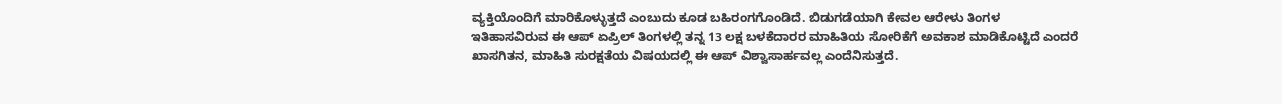ವ್ಯಕ್ತಿಯೊಂದಿಗೆ ಮಾರಿಕೊಳ್ಳುತ್ತದೆ ಎಂಬುದು ಕೂಡ ಬಹಿರಂಗಗೊಂಡಿದೆ. ಬಿಡುಗಡೆಯಾಗಿ ಕೇವಲ ಆರೇಳು ತಿಂಗಳ ಇತಿಹಾಸವಿರುವ ಈ ಆಪ್ ಏಪ್ರಿಲ್ ತಿಂಗಳಲ್ಲಿ ತನ್ನ 13 ಲಕ್ಷ ಬಳಕೆದಾರರ ಮಾಹಿತಿಯ ಸೋರಿಕೆಗೆ ಅವಕಾಶ ಮಾಡಿಕೊಟ್ಟಿದೆ ಎಂದರೆ ಖಾಸಗಿತನ, ಮಾಹಿತಿ ಸುರಕ್ಷತೆಯ ವಿಷಯದಲ್ಲಿ ಈ ಆಪ್ ವಿಶ್ವಾಸಾರ್ಹವಲ್ಲ ಎಂದೆನಿಸುತ್ತದೆ.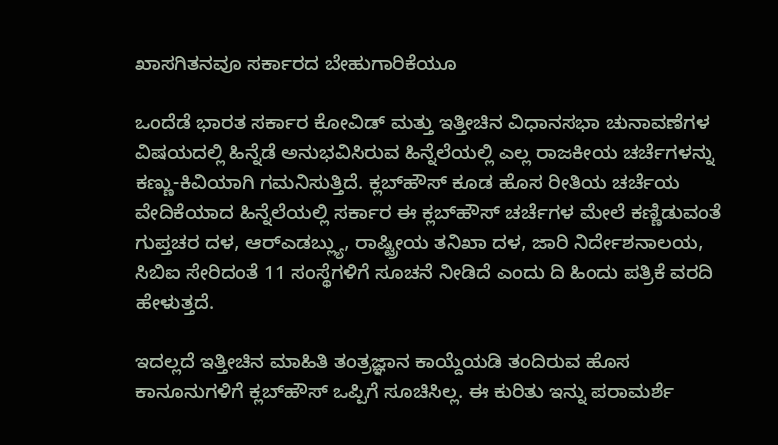ಖಾಸಗಿತನವೂ ಸರ್ಕಾರದ ಬೇಹುಗಾರಿಕೆಯೂ

ಒಂದೆಡೆ ಭಾರತ ಸರ್ಕಾರ ಕೋವಿಡ್ ಮತ್ತು ಇತ್ತೀಚಿನ ವಿಧಾನಸಭಾ ಚುನಾವಣೆಗಳ ವಿಷಯದಲ್ಲಿ ಹಿನ್ನೆಡೆ ಅನುಭವಿಸಿರುವ ಹಿನ್ನೆಲೆಯಲ್ಲಿ ಎಲ್ಲ ರಾಜಕೀಯ ಚರ್ಚೆಗಳನ್ನು ಕಣ್ಣು-ಕಿವಿಯಾಗಿ ಗಮನಿಸುತ್ತಿದೆ. ಕ್ಲಬ್‌ಹೌಸ್ ಕೂಡ ಹೊಸ ರೀತಿಯ ಚರ್ಚೆಯ ವೇದಿಕೆಯಾದ ಹಿನ್ನೆಲೆಯಲ್ಲಿ ಸರ್ಕಾರ ಈ ಕ್ಲಬ್‌ಹೌಸ್ ಚರ್ಚೆಗಳ ಮೇಲೆ ಕಣ್ಣಿಡುವಂತೆ ಗುಪ್ತಚರ ದಳ, ಆರ್‌ಎಡಬ್ಲ್ಯು, ರಾಷ್ಟ್ರೀಯ ತನಿಖಾ ದಳ, ಜಾರಿ ನಿರ್ದೇಶನಾಲಯ, ಸಿಬಿಐ ಸೇರಿದಂತೆ 11 ಸಂಸ್ಥೆಗಳಿಗೆ ಸೂಚನೆ ನೀಡಿದೆ ಎಂದು ದಿ ಹಿಂದು ಪತ್ರಿಕೆ ವರದಿ ಹೇಳುತ್ತದೆ.

ಇದಲ್ಲದೆ ಇತ್ತೀಚಿನ ಮಾಹಿತಿ ತಂತ್ರಜ್ಞಾನ ಕಾಯ್ದೆಯಡಿ ತಂದಿರುವ ಹೊಸ ಕಾನೂನುಗಳಿಗೆ ಕ್ಲಬ್‌ಹೌಸ್ ಒಪ್ಪಿಗೆ ಸೂಚಿಸಿಲ್ಲ. ಈ ಕುರಿತು ಇನ್ನು ಪರಾಮರ್ಶೆ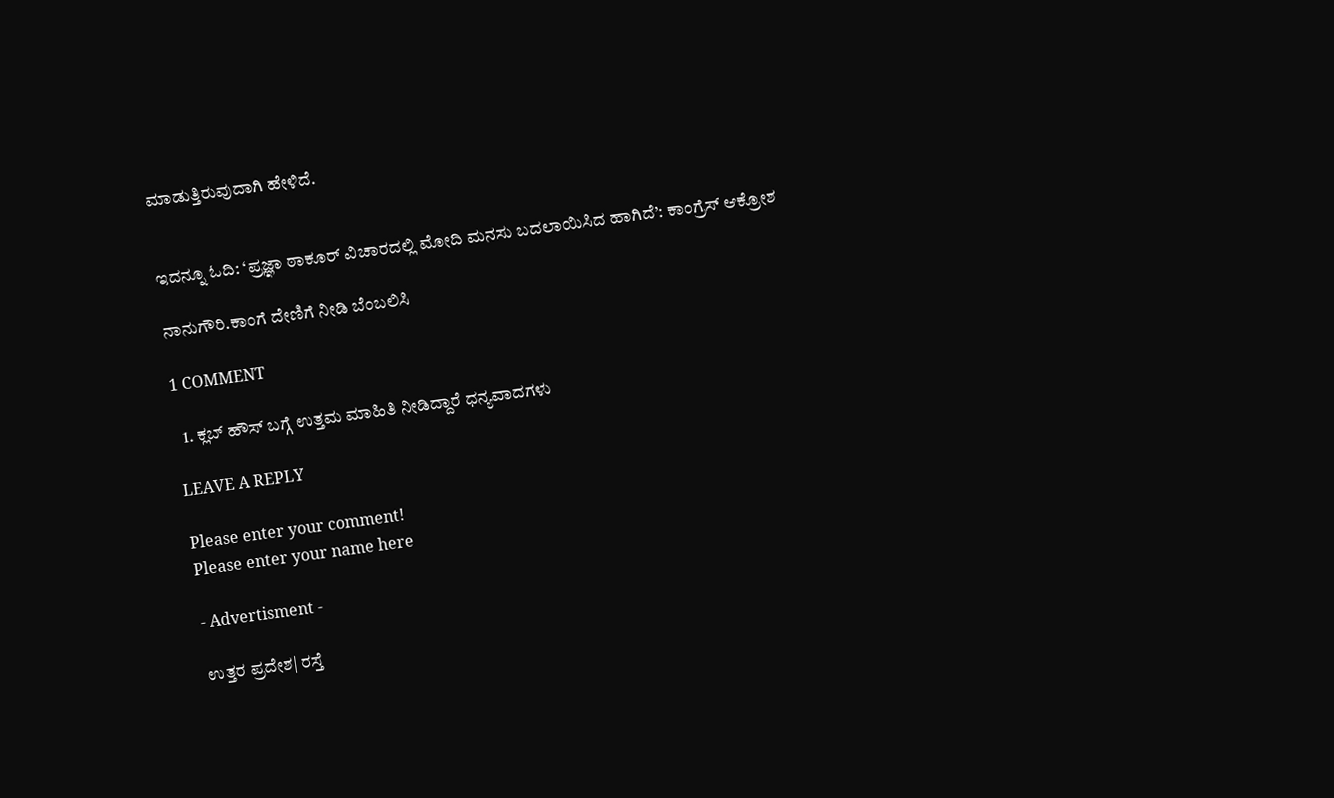ಮಾಡುತ್ತಿರುವುದಾಗಿ ಹೇಳಿದೆ.


ಇದನ್ನೂ ಓದಿ: ‘ಪ್ರಜ್ಞಾ ಠಾಕೂರ್‌ ವಿಚಾರದಲ್ಲಿ ಮೋದಿ ಮನಸು ಬದಲಾಯಿಸಿದ ಹಾಗಿದೆ’: ಕಾಂಗ್ರೆಸ್‌‌ ಆಕ್ರೋಶ

ನಾನುಗೌರಿ.ಕಾಂಗೆ ದೇಣಿಗೆ ನೀಡಿ ಬೆಂಬಲಿಸಿ

1 COMMENT

  1. ಕ್ಲಬ್ ಹೌಸ್ ಬಗ್ಗೆ ಉತ್ತಮ ಮಾಹಿತಿ ನೀಡಿದ್ದಾರೆ ಧನ್ಯವಾದಗಳು

LEAVE A REPLY

Please enter your comment!
Please enter your name here

- Advertisment -

ಉತ್ತರ ಪ್ರದೇಶ| ರಸ್ತೆ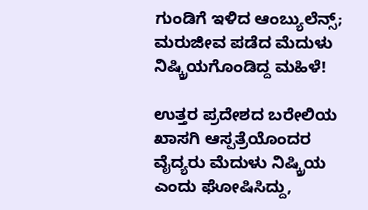ಗುಂಡಿಗೆ ಇಳಿದ ಆಂಬ್ಯುಲೆನ್ಸ್; ಮರುಜೀವ ಪಡೆದ ಮೆದುಳು ನಿಷ್ಕ್ರಿಯಗೊಂಡಿದ್ದ ಮಹಿಳೆ!

ಉತ್ತರ ಪ್ರದೇಶದ ಬರೇಲಿಯ ಖಾಸಗಿ ಆಸ್ಪತ್ರೆಯೊಂದರ ವೈದ್ಯರು ಮೆದುಳು ನಿಷ್ಕ್ರಿಯ ಎಂದು ಘೋಷಿಸಿದ್ದು,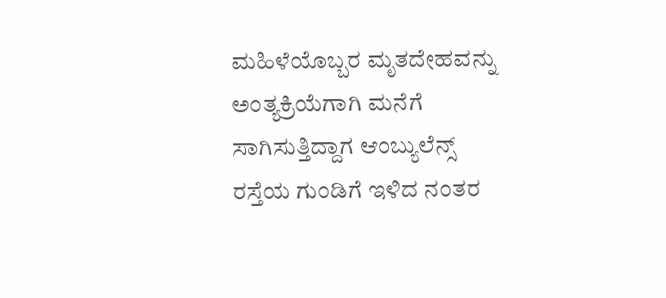ಮಹಿಳೆಯೊಬ್ಬರ ಮೃತದೇಹವನ್ನು ಅಂತ್ಯಕ್ರಿಯೆಗಾಗಿ ಮನೆಗೆ ಸಾಗಿಸುತ್ತಿದ್ದಾಗ ಆಂಬ್ಯುಲೆನ್ಸ್ ರಸ್ತೆಯ ಗುಂಡಿಗೆ ಇಳಿದ ನಂತರ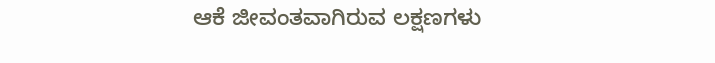ಆಕೆ ಜೀವಂತವಾಗಿರುವ ಲಕ್ಷಣಗಳು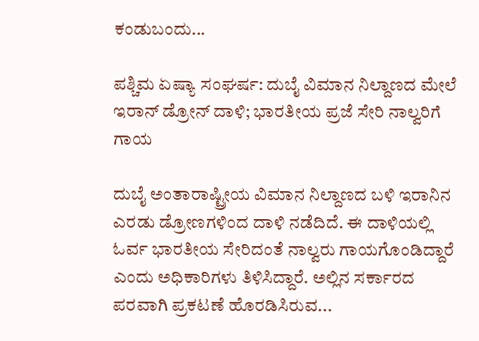ಕಂಡುಬಂದು...

ಪಶ್ಚಿಮ ಏಷ್ಯಾ ಸಂಘರ್ಷ: ದುಬೈ ವಿಮಾನ ನಿಲ್ದಾಣದ ಮೇಲೆ ಇರಾನ್ ಡ್ರೋನ್ ದಾಳಿ; ಭಾರತೀಯ ಪ್ರಜೆ ಸೇರಿ ನಾಲ್ವರಿಗೆ ಗಾಯ

ದುಬೈ ಅಂತಾರಾಷ್ಟ್ರೀಯ ವಿಮಾನ ನಿಲ್ದಾಣದ ಬಳಿ ಇರಾನಿನ ಎರಡು ಡ್ರೋಣಗಳಿಂದ ದಾಳಿ ನಡೆದಿದೆ. ಈ ದಾಳಿಯಲ್ಲಿ ಓರ್ವ ಭಾರತೀಯ ಸೇರಿದಂತೆ ನಾಲ್ವರು ಗಾಯಗೊಂಡಿದ್ದಾರೆ ಎಂದು ಅಧಿಕಾರಿಗಳು ತಿಳಿಸಿದ್ದಾರೆ. ಅಲ್ಲಿನ ಸರ್ಕಾರದ ಪರವಾಗಿ ಪ್ರಕಟಣೆ ಹೊರಡಿಸಿರುವ...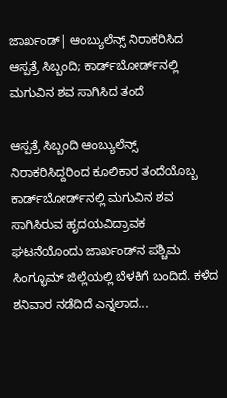ಜಾರ್ಖಂಡ್| ಆಂಬ್ಯುಲೆನ್ಸ್ ನಿರಾಕರಿಸಿದ ಆಸ್ಪತ್ರೆ ಸಿಬ್ಬಂದಿ; ಕಾರ್ಡ್‌ಬೋರ್ಡ್‌ನಲ್ಲಿ ಮಗುವಿನ ಶವ ಸಾಗಿಸಿದ ತಂದೆ

ಆಸ್ಪತ್ರೆ ಸಿಬ್ಬಂದಿ ಆಂಬ್ಯುಲೆನ್ಸ್ ನಿರಾಕರಿಸಿದ್ದರಿಂದ ಕೂಲಿಕಾರ ತಂದೆಯೊಬ್ಬ ಕಾರ್ಡ್‌ಬೋರ್ಡ್‌ನಲ್ಲಿ ಮಗುವಿನ ಶವ ಸಾಗಿಸಿರುವ ಹೃದಯವಿದ್ರಾವಕ ಘಟನೆಯೊಂದು ಜಾರ್ಖಂಡ್‌ನ ಪಶ್ಚಿಮ ಸಿಂಗ್ಭೂಮ್ ಜಿಲ್ಲೆಯಲ್ಲಿ ಬೆಳಕಿಗೆ ಬಂದಿದೆ. ಕಳೆದ ಶನಿವಾರ ನಡೆದಿದೆ ಎನ್ನಲಾದ...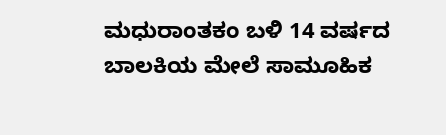ಮಧುರಾಂತಕಂ ಬಳಿ 14 ವರ್ಷದ ಬಾಲಕಿಯ ಮೇಲೆ ಸಾಮೂಹಿಕ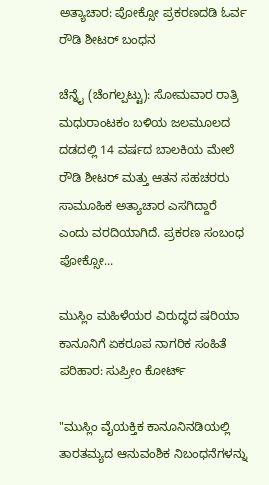ಅತ್ಯಾಚಾರ: ಪೋಕ್ಸೋ ಪ್ರಕರಣದಡಿ ಓರ್ವ ರೌಡಿ ಶೀಟರ್ ಬಂಧನ

ಚೆನ್ನೈ (ಚೆಂಗಲ್ಪಟ್ಟು): ಸೋಮವಾರ ರಾತ್ರಿ ಮಧುರಾಂಟಕಂ ಬಳಿಯ ಜಲಮೂಲದ ದಡದಲ್ಲಿ 14 ವರ್ಷದ ಬಾಲಕಿಯ ಮೇಲೆ ರೌಡಿ ಶೀಟರ್ ಮತ್ತು ಆತನ ಸಹಚರರು ಸಾಮೂಹಿಕ ಅತ್ಯಾಚಾರ ಎಸಗಿದ್ದಾರೆ ಎಂದು ವರದಿಯಾಗಿದೆ. ಪ್ರಕರಣ ಸಂಬಂಧ ಪೋಕ್ಸೋ...

ಮುಸ್ಲಿಂ ಮಹಿಳೆಯರ ವಿರುದ್ಧದ ಷರಿಯಾ ಕಾನೂನಿಗೆ ಏಕರೂಪ ನಾಗರಿಕ ಸಂಹಿತೆ ಪರಿಹಾರ: ಸುಪ್ರೀಂ ಕೋರ್ಟ್

"ಮುಸ್ಲಿಂ ವೈಯಕ್ತಿಕ ಕಾನೂನಿನಡಿಯಲ್ಲಿ ತಾರತಮ್ಯದ ಆನುವಂಶಿಕ ನಿಬಂಧನೆಗಳನ್ನು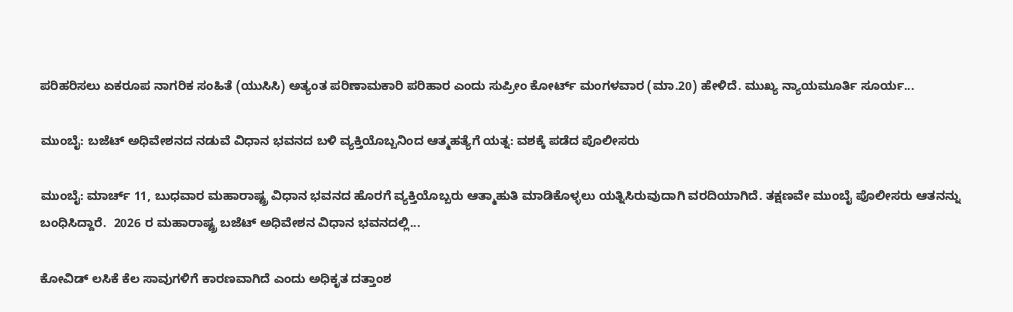ಪರಿಹರಿಸಲು ಏಕರೂಪ ನಾಗರಿಕ ಸಂಹಿತೆ (ಯುಸಿಸಿ) ಅತ್ಯಂತ ಪರಿಣಾಮಕಾರಿ ಪರಿಹಾರ ಎಂದು ಸುಪ್ರೀಂ ಕೋರ್ಟ್ ಮಂಗಳವಾರ (ಮಾ.20) ಹೇಳಿದೆ. ಮುಖ್ಯ ನ್ಯಾಯಮೂರ್ತಿ ಸೂರ್ಯ...

ಮುಂಬೈ: ಬಜೆಟ್ ಅಧಿವೇಶನದ ನಡುವೆ ವಿಧಾನ ಭವನದ ಬಳಿ ವ್ಯಕ್ತಿಯೊಬ್ಬನಿಂದ ಆತ್ಮಹತ್ಯೆಗೆ ಯತ್ನ: ವಶಕ್ಕೆ ಪಡೆದ ಪೊಲೀಸರು

ಮುಂಬೈ: ಮಾರ್ಚ್ 11, ಬುಧವಾರ ಮಹಾರಾಷ್ಟ್ರ ವಿಧಾನ ಭವನದ ಹೊರಗೆ ವ್ಯಕ್ತಿಯೊಬ್ಬರು ಆತ್ಮಾಹುತಿ ಮಾಡಿಕೊಳ್ಳಲು ಯತ್ನಿಸಿರುವುದಾಗಿ ವರದಿಯಾಗಿದೆ. ತಕ್ಷಣವೇ ಮುಂಬೈ ಪೊಲೀಸರು ಆತನನ್ನು ಬಂಧಿಸಿದ್ದಾರೆ.  2026 ರ ಮಹಾರಾಷ್ಟ್ರ ಬಜೆಟ್ ಅಧಿವೇಶನ ವಿಧಾನ ಭವನದಲ್ಲಿ...

ಕೋವಿಡ್ ಲಸಿಕೆ ಕೆಲ ಸಾವುಗಳಿಗೆ ಕಾರಣವಾಗಿದೆ ಎಂದು ಅಧಿಕೃತ ದತ್ತಾಂಶ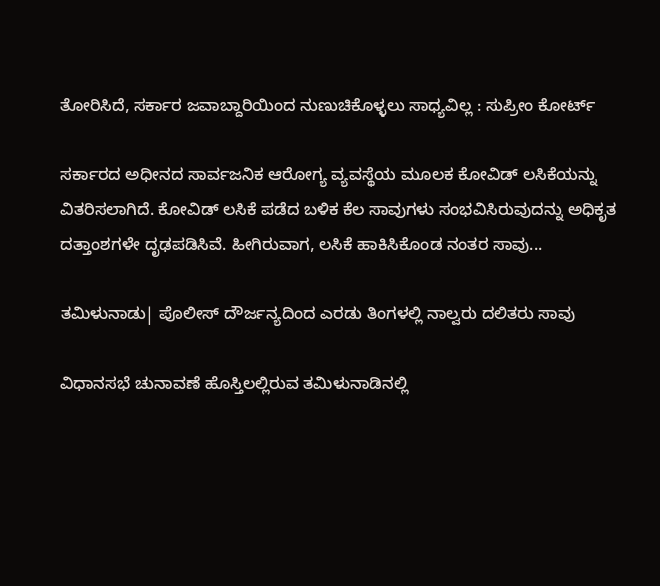ತೋರಿಸಿದೆ, ಸರ್ಕಾರ ಜವಾಬ್ದಾರಿಯಿಂದ ನುಣುಚಿಕೊಳ್ಳಲು ಸಾಧ್ಯವಿಲ್ಲ : ಸುಪ್ರೀಂ ಕೋರ್ಟ್

ಸರ್ಕಾರದ ಅಧೀನದ ಸಾರ್ವಜನಿಕ ಆರೋಗ್ಯ ವ್ಯವಸ್ಥೆಯ ಮೂಲಕ ಕೋವಿಡ್ ಲಸಿಕೆಯನ್ನು ವಿತರಿಸಲಾಗಿದೆ. ಕೋವಿಡ್ ಲಸಿಕೆ ಪಡೆದ ಬಳಿಕ ಕೆಲ ಸಾವುಗಳು ಸಂಭವಿಸಿರುವುದನ್ನು ಅಧಿಕೃತ ದತ್ತಾಂಶಗಳೇ ದೃಢಪಡಿಸಿವೆ. ಹೀಗಿರುವಾಗ, ಲಸಿಕೆ ಹಾಕಿಸಿಕೊಂಡ ನಂತರ ಸಾವು...

ತಮಿಳುನಾಡು| ಪೊಲೀಸ್ ದೌರ್ಜನ್ಯದಿಂದ ಎರಡು ತಿಂಗಳಲ್ಲಿ ನಾಲ್ವರು ದಲಿತರು ಸಾವು

ವಿಧಾನಸಭೆ ಚುನಾವಣೆ ಹೊಸ್ತಿಲಲ್ಲಿರುವ ತಮಿಳುನಾಡಿನಲ್ಲಿ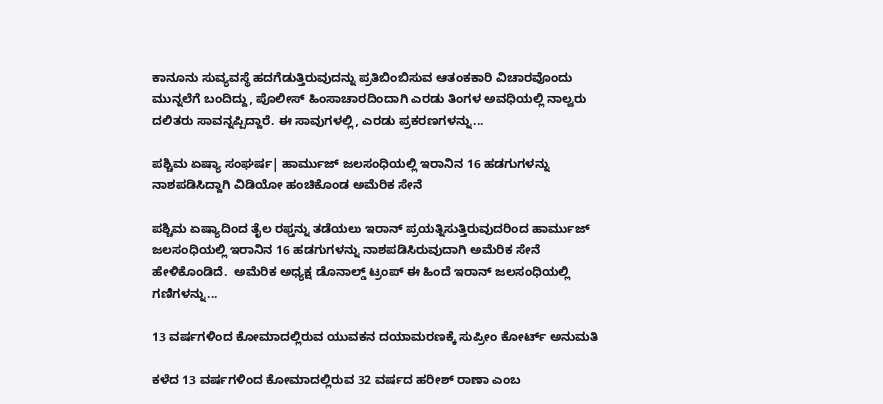ಕಾನೂನು ಸುವ್ಯವಸ್ಥೆ ಹದಗೆಡುತ್ತಿರುವುದನ್ನು ಪ್ರತಿಬಿಂಬಿಸುವ ಆತಂಕಕಾರಿ ವಿಚಾರವೊಂದು ಮುನ್ನಲೆಗೆ ಬಂದಿದ್ದು, ಪೊಲೀಸ್ ಹಿಂಸಾಚಾರದಿಂದಾಗಿ ಎರಡು ತಿಂಗಳ ಅವಧಿಯಲ್ಲಿ ನಾಲ್ವರು ದಲಿತರು ಸಾವನ್ನಪ್ಪಿದ್ದಾರೆ. ಈ ಸಾವುಗಳಲ್ಲಿ, ಎರಡು ಪ್ರಕರಣಗಳನ್ನು...

ಪಶ್ಚಿಮ ಏಷ್ಯಾ ಸಂಘರ್ಷ| ಹಾರ್ಮುಜ್ ಜಲಸಂಧಿಯಲ್ಲಿ ಇರಾನಿನ 16 ಹಡಗುಗಳನ್ನು ನಾಶಪಡಿಸಿದ್ದಾಗಿ ವಿಡಿಯೋ ಹಂಚಿಕೊಂಡ ಅಮೆರಿಕ ಸೇನೆ

ಪಶ್ಚಿಮ ಏಷ್ಯಾದಿಂದ ತೈಲ ರಫ್ತನ್ನು ತಡೆಯಲು ಇರಾನ್ ಪ್ರಯತ್ನಿಸುತ್ತಿರುವುದರಿಂದ ಹಾರ್ಮುಜ್ ಜಲಸಂಧಿಯಲ್ಲಿ ಇರಾನಿನ 16 ಹಡಗುಗಳನ್ನು ನಾಶಪಡಿಸಿರುವುದಾಗಿ ಅಮೆರಿಕ ಸೇನೆ ಹೇಳಿಕೊಂಡಿದೆ.  ಅಮೆರಿಕ ಅಧ್ಯಕ್ಷ ಡೊನಾಲ್ಡ್ ಟ್ರಂಪ್ ಈ ಹಿಂದೆ ಇರಾನ್ ಜಲಸಂಧಿಯಲ್ಲಿ ಗಣಿಗಳನ್ನು...

13 ವರ್ಷಗಳಿಂದ ಕೋಮಾದಲ್ಲಿರುವ ಯುವಕನ ದಯಾಮರಣಕ್ಕೆ ಸುಪ್ರೀಂ ಕೋರ್ಟ್ ಅನುಮತಿ

ಕಳೆದ 13 ವರ್ಷಗಳಿಂದ ಕೋಮಾದಲ್ಲಿರುವ 32 ವರ್ಷದ ಹರೀಶ್ ರಾಣಾ ಎಂಬ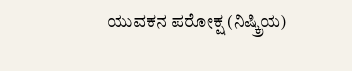ಯುವಕನ ಪರೋಕ್ಷ (ನಿಷ್ಕ್ರಿಯ)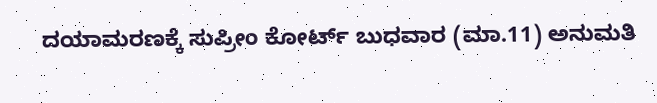ದಯಾಮರಣಕ್ಕೆ ಸುಪ್ರೀಂ ಕೋರ್ಟ್ ಬುಧವಾರ (ಮಾ.11) ಅನುಮತಿ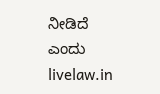ನೀಡಿದೆ ಎಂದು livelaw.in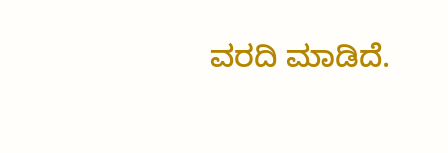ವರದಿ ಮಾಡಿದೆ.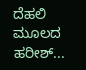ದೆಹಲಿ ಮೂಲದ ಹರೀಶ್...